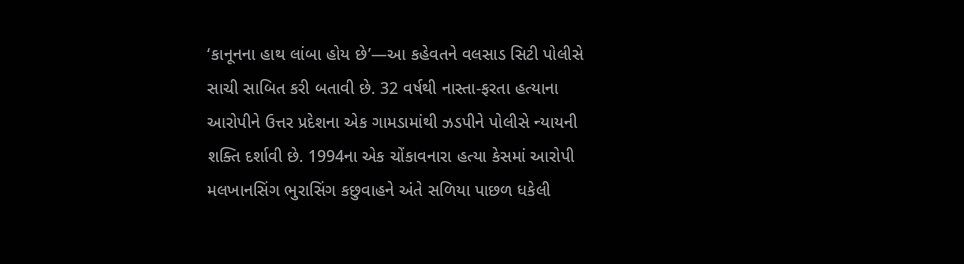‘કાનૂનના હાથ લાંબા હોય છે’—આ કહેવતને વલસાડ સિટી પોલીસે સાચી સાબિત કરી બતાવી છે. 32 વર્ષથી નાસ્તા-ફરતા હત્યાના આરોપીને ઉત્તર પ્રદેશના એક ગામડામાંથી ઝડપીને પોલીસે ન્યાયની શક્તિ દર્શાવી છે. 1994ના એક ચોંકાવનારા હત્યા કેસમાં આરોપી મલખાનસિંગ ભુરાસિંગ કછુવાહને અંતે સળિયા પાછળ ધકેલી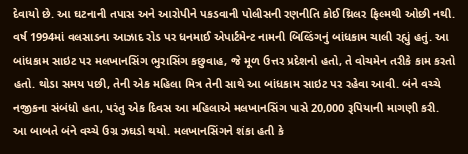દેવાયો છે. આ ઘટનાની તપાસ અને આરોપીને પકડવાની પોલીસની રણનીતિ કોઈ થ્રિલર ફિલ્મથી ઓછી નથી.
વર્ષ 1994માં વલસાડના આઝાદ રોડ પર ધનમાઈ એપાર્ટમેન્ટ નામની બિલ્ડિંગનું બાંધકામ ચાલી રહ્યું હતું. આ બાંધકામ સાઇટ પર મલખાનસિંગ ભુરાસિંગ કછુવાહ, જે મૂળ ઉત્તર પ્રદેશનો હતો, તે વોચમેન તરીકે કામ કરતો હતો. થોડા સમય પછી, તેની એક મહિલા મિત્ર તેની સાથે આ બાંધકામ સાઇટ પર રહેવા આવી. બંને વચ્ચે નજીકના સંબંધો હતા, પરંતુ એક દિવસ આ મહિલાએ મલખાનસિંગ પાસે 20,000 રૂપિયાની માગણી કરી.
આ બાબતે બંને વચ્ચે ઉગ્ર ઝઘડો થયો. મલખાનસિંગને શંકા હતી કે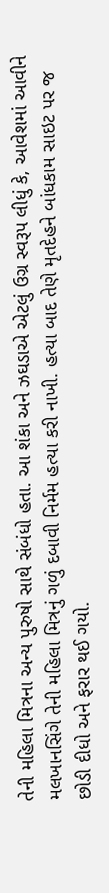તેની મહિલા મિત્રના અન્ય પુરુષો સાથે સંબંધો હતા. આ શંકા અને ઝઘડાએ એટલું ઉગ્ર સ્વરૂપ લીધું કે, આવેશમાં આવીને મલખાનસિંગે તેની મહિલા મિત્રનું ગળું દબાવી નિર્મમ હત્યા કરી નાખી. હત્યા બાદ તેણે મૃતદેહને બાંધકામ સાઇટ પર જ છોડી દીધો અને ફરાર થઈ ગયો.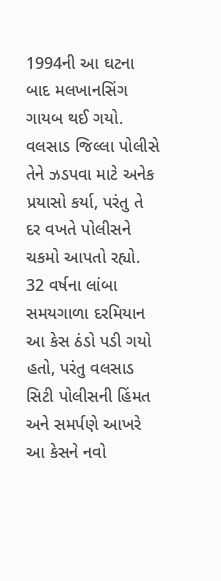1994ની આ ઘટના બાદ મલખાનસિંગ ગાયબ થઈ ગયો. વલસાડ જિલ્લા પોલીસે તેને ઝડપવા માટે અનેક પ્રયાસો કર્યા, પરંતુ તે દર વખતે પોલીસને ચકમો આપતો રહ્યો. 32 વર્ષના લાંબા સમયગાળા દરમિયાન આ કેસ ઠંડો પડી ગયો હતો, પરંતુ વલસાડ સિટી પોલીસની હિંમત અને સમર્પણે આખરે આ કેસને નવો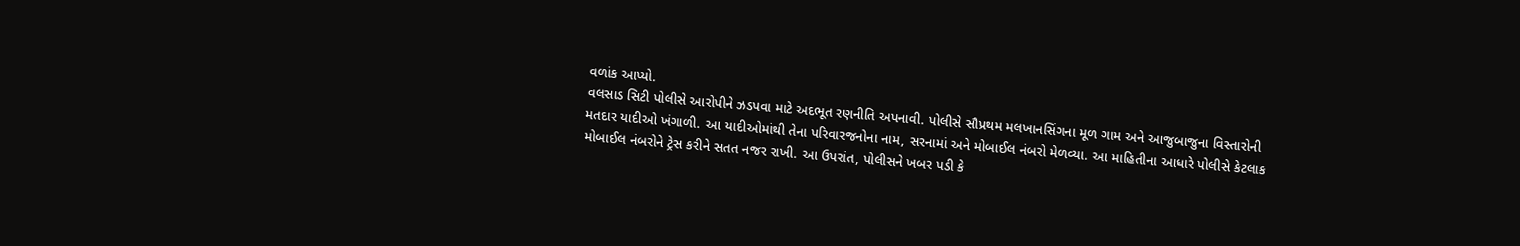વળાંક આપ્યો.
વલસાડ સિટી પોલીસે આરોપીને ઝડપવા માટે અદભૂત રણનીતિ અપનાવી. પોલીસે સૌપ્રથમ મલખાનસિંગના મૂળ ગામ અને આજુબાજુના વિસ્તારોની મતદાર યાદીઓ ખંગાળી. આ યાદીઓમાંથી તેના પરિવારજનોના નામ, સરનામાં અને મોબાઈલ નંબરો મેળવ્યા. આ માહિતીના આધારે પોલીસે કેટલાક મોબાઈલ નંબરોને ટ્રેસ કરીને સતત નજર રાખી. આ ઉપરાંત, પોલીસને ખબર પડી કે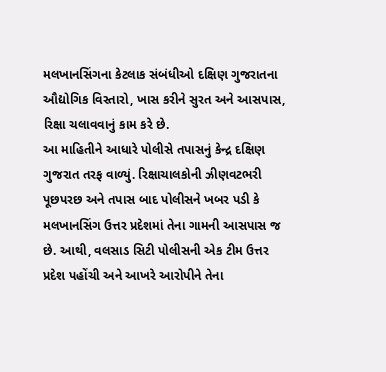મલખાનસિંગના કેટલાક સંબંધીઓ દક્ષિણ ગુજરાતના ઔદ્યોગિક વિસ્તારો, ખાસ કરીને સુરત અને આસપાસ, રિક્ષા ચલાવવાનું કામ કરે છે.
આ માહિતીને આધારે પોલીસે તપાસનું કેન્દ્ર દક્ષિણ ગુજરાત તરફ વાળ્યું. રિક્ષાચાલકોની ઝીણવટભરી પૂછપરછ અને તપાસ બાદ પોલીસને ખબર પડી કે મલખાનસિંગ ઉત્તર પ્રદેશમાં તેના ગામની આસપાસ જ છે. આથી, વલસાડ સિટી પોલીસની એક ટીમ ઉત્તર પ્રદેશ પહોંચી અને આખરે આરોપીને તેના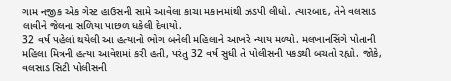ગામ નજીક એક ગેસ્ટ હાઉસની સામે આવેલા કાચા મકાનમાંથી ઝડપી લીધો. ત્યારબાદ, તેને વલસાડ લાવીને જેલના સળિયા પાછળ ધકેલી દેવાયો.
32 વર્ષ પહેલાં થયેલી આ હત્યાનો ભોગ બનેલી મહિલાને આખરે ન્યાય મળ્યો. મલખાનસિંગે પોતાની મહિલા મિત્રની હત્યા આવેશમાં કરી હતી, પરંતુ 32 વર્ષ સુધી તે પોલીસની પકડથી બચતો રહ્યો. જોકે, વલસાડ સિટી પોલીસની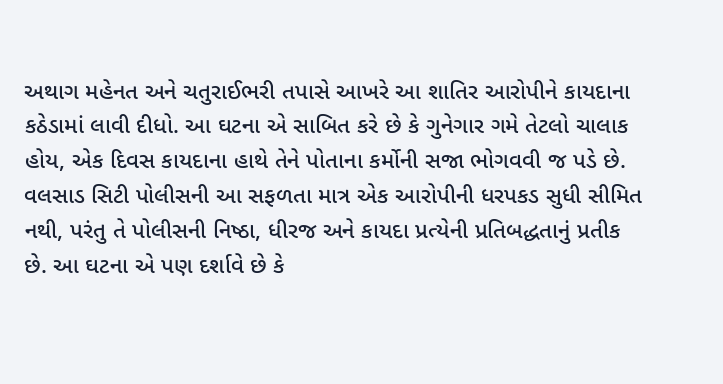અથાગ મહેનત અને ચતુરાઈભરી તપાસે આખરે આ શાતિર આરોપીને કાયદાના કઠેડામાં લાવી દીધો. આ ઘટના એ સાબિત કરે છે કે ગુનેગાર ગમે તેટલો ચાલાક હોય, એક દિવસ કાયદાના હાથે તેને પોતાના કર્મોની સજા ભોગવવી જ પડે છે.
વલસાડ સિટી પોલીસની આ સફળતા માત્ર એક આરોપીની ધરપકડ સુધી સીમિત નથી, પરંતુ તે પોલીસની નિષ્ઠા, ધીરજ અને કાયદા પ્રત્યેની પ્રતિબદ્ધતાનું પ્રતીક છે. આ ઘટના એ પણ દર્શાવે છે કે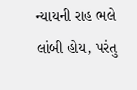ન્યાયની રાહ ભલે લાંબી હોય, પરંતુ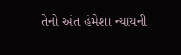તેનો અંત હંમેશા ન્યાયની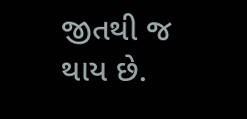જીતથી જ થાય છે.